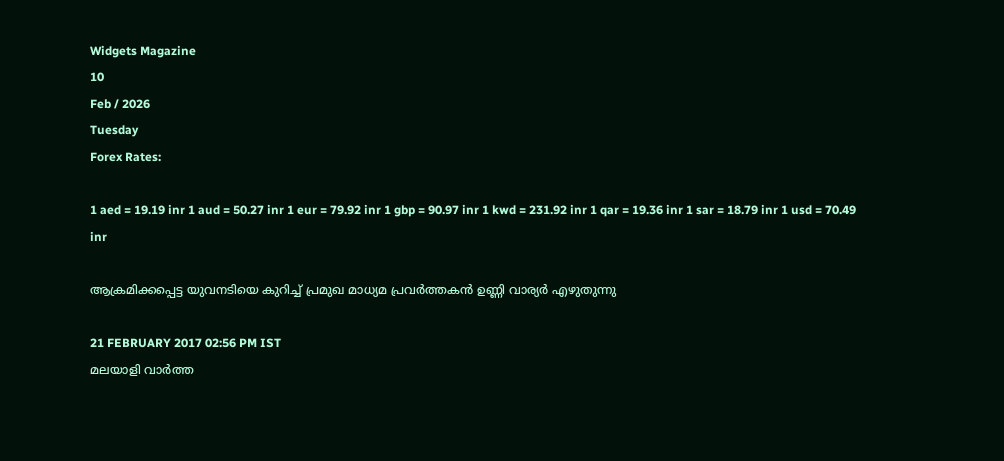Widgets Magazine
10
Feb / 2026
Tuesday
Forex Rates:

1 aed = 19.19 inr 1 aud = 50.27 inr 1 eur = 79.92 inr 1 gbp = 90.97 inr 1 kwd = 231.92 inr 1 qar = 19.36 inr 1 sar = 18.79 inr 1 usd = 70.49 inr

ആക്രമിക്കപ്പെട്ട യുവനടിയെ കുറിച്ച് പ്രമുഖ മാധ്യമ പ്രവര്‍ത്തകന്‍ ഉണ്ണി വാര്യര്‍ എഴുതുന്നു

21 FEBRUARY 2017 02:56 PM IST
മലയാളി വാര്‍ത്ത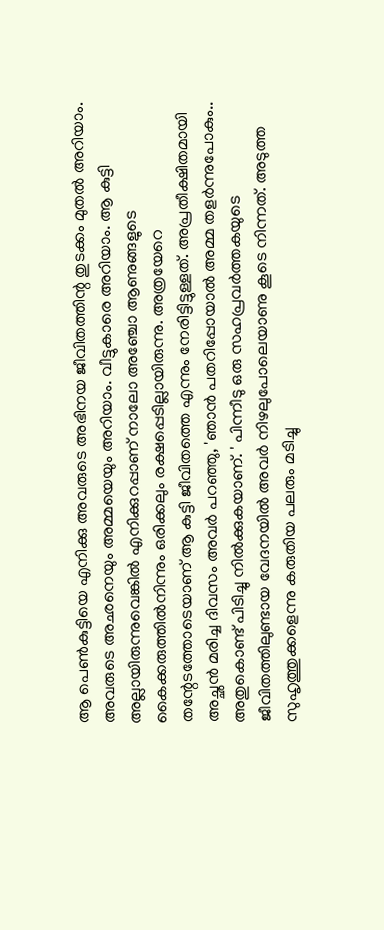ആ പെണ്‍കുട്ടിയെ എനിക്കു അവരുടെ അഭിനയ ജീവിതത്തിന്റ തുടക്കം മുതല്‍ അറിയാം. അവരുടെ അഛനെയും അമ്മയെയും അറിയാം. വീട്ടുകാരെ അറിയാം. ആ കുട്ടി അല്ലായിരുന്നുവെങ്കില്‍ എനിക്കുറപ്പാണ് നാലോ അഞ്ചോ ആണുങ്ങളുടെ കൈക്കരുത്തില്‍നിന്നും ഒരിക്കലും രക്ഷപ്പെടില്ലായിരുന്നു. അത്രയേറെ തന്റേടത്തോടെയാണ് ആ കുട്ടി ജീവിതത്തെ എന്നും നേരിട്ടിട്ടുള്ളത്. അപ്രതീക്ഷിതമായി അച്ഛന്‍ മരിച്ച ദിവസം അവര്‍ പറഞ്ഞു, 'ഞാന്‍ പതറിപ്പോയാല്‍ അമ്മ തളര്‍ന്നുപോകും.. അതുകൊണ്ട് പിടിച്ചു നില്‍ക്കുകയാണ്. ' പിന്നീടു ഒരു സഹപ്രവര്‍ത്തകയുടെ ജീവിതത്തിലുണ്ടായ വേദനയില്‍ അവര്‍ നിഴലുപോലെയാണു കൂടെ നിന്നത്. അടുത്ത സുഹൃത്തുക്കളെന്നു കരുതിയ പലരും മടിച്ചു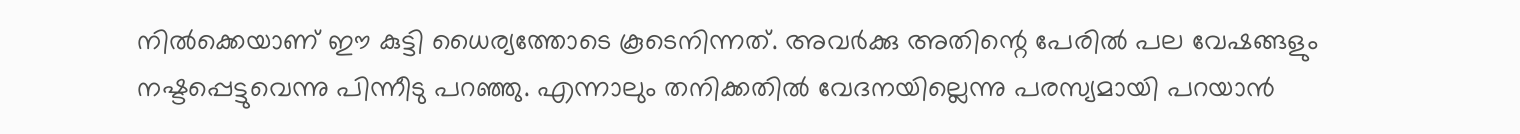നില്‍ക്കെയാണ് ഈ കുട്ടി ധൈര്യത്തോടെ കൂടെനിന്നത്. അവര്‍ക്കു അതിന്റെ പേരില്‍ പല വേഷങ്ങളും നഷ്ടപ്പെട്ടുവെന്നു പിന്നീടു പറഞ്ഞു. എന്നാലും തനിക്കതില്‍ വേദനയില്ലെന്നു പരസ്യമായി പറയാന്‍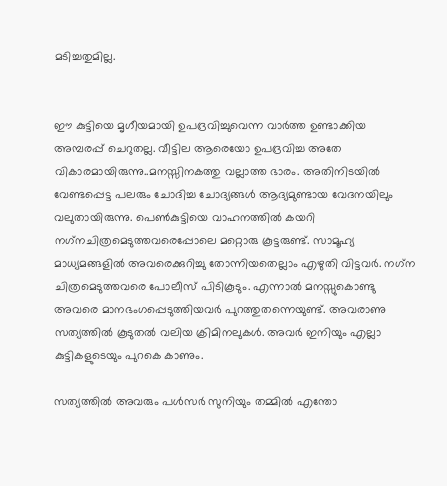മടിച്ചതുമില്ല.


ഈ കുട്ടിയെ മൃഗീയമായി ഉപദ്രവിച്ചുവെന്ന വാര്‍ത്ത ഉണ്ടാക്കിയ അമ്പരപ്പ് ചെറുതല്ല. വീട്ടില ആരെയോ ഉപദ്രവിച്ച അതേ വികാരമായിരുന്നു..മനസ്സിനകത്തു വല്ലാത്ത ഭാരം. അതിനിടയില്‍ വേണ്ടപ്പെട്ട പലരും ചോദിച്ച ചോദ്യങ്ങള്‍ ആദ്യമുണ്ടായ വേദനയിലും വലുതായിരുന്നു. പെണ്‍കുട്ടിയെ വാഹനത്തില്‍ കയറി നഗ്‌നചിത്രമെടുത്തവരെപ്പോലെ മറ്റൊരു കൂട്ടരുണ്ട്. സാമൂഹ്യ മാധ്യമങ്ങളില്‍ അവരെക്കുറിച്ചു തോന്നിയതെല്ലാം എഴുതി വിട്ടവര്‍. നഗ്‌ന ചിത്രമെടുത്തവരെ പോലീസ് പിടികൂടും. എന്നാല്‍ മനസ്സുകൊണ്ടു അവരെ മാനഭംഗപ്പെടുത്തിയവര്‍ പുറത്തുതന്നെയുണ്ട്. അവരാണു സത്യത്തില്‍ കൂടുതല്‍ വലിയ ക്രിമിനലുകള്‍. അവര്‍ ഇനിയും എല്ലാ കുട്ടികളുടെയും പുറകെ കാണും.

സത്യത്തില്‍ അവരും പള്‍സര്‍ സുനിയും തമ്മില്‍ എന്തോ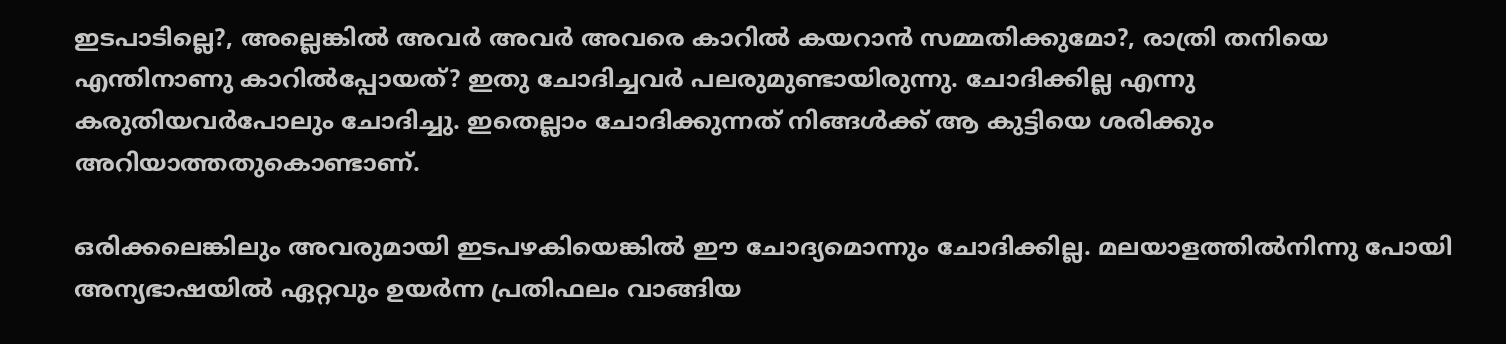ഇടപാടില്ലെ?, അല്ലെങ്കില്‍ അവര്‍ അവര്‍ അവരെ കാറില്‍ കയറാന്‍ സമ്മതിക്കുമോ?, രാത്രി തനിയെ എന്തിനാണു കാറില്‍പ്പോയത്? ഇതു ചോദിച്ചവര്‍ പലരുമുണ്ടായിരുന്നു. ചോദിക്കില്ല എന്നു കരുതിയവര്‍പോലും ചോദിച്ചു. ഇതെല്ലാം ചോദിക്കുന്നത് നിങ്ങള്‍ക്ക് ആ കുട്ടിയെ ശരിക്കും അറിയാത്തതുകൊണ്ടാണ്.

ഒരിക്കലെങ്കിലും അവരുമായി ഇടപഴകിയെങ്കില്‍ ഈ ചോദ്യമൊന്നും ചോദിക്കില്ല. മലയാളത്തില്‍നിന്നു പോയി അന്യഭാഷയില്‍ ഏറ്റവും ഉയര്‍ന്ന പ്രതിഫലം വാങ്ങിയ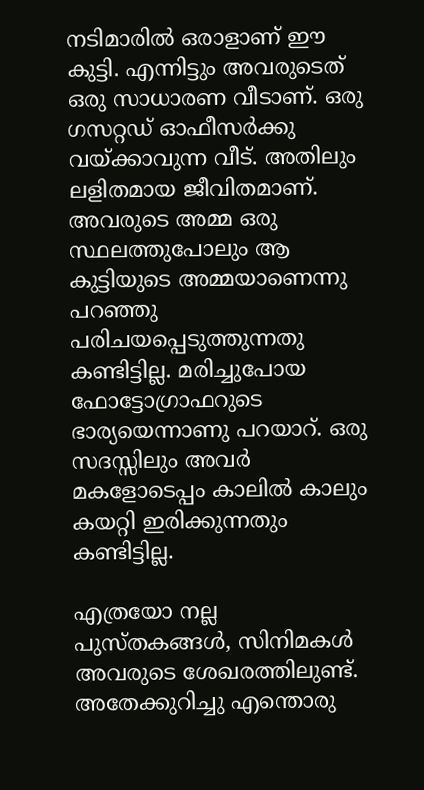നടിമാരില്‍ ഒരാളാണ് ഈ കുട്ടി. എന്നിട്ടും അവരുടെത് ഒരു സാധാരണ വീടാണ്. ഒരു ഗസറ്റഡ് ഓഫീസര്‍ക്കു വയ്ക്കാവുന്ന വീട്. അതിലും ലളിതമായ ജീവിതമാണ്. അവരുടെ അമ്മ ഒരു സ്ഥലത്തുപോലും ആ കുട്ടിയുടെ അമ്മയാണെന്നു പറഞ്ഞു പരിചയപ്പെടുത്തുന്നതു കണ്ടിട്ടില്ല. മരിച്ചുപോയ ഫോട്ടോഗ്രാഫറുടെ ഭാര്യയെന്നാണു പറയാറ്. ഒരു സദസ്സിലും അവര്‍ മകളോടെപ്പം കാലില്‍ കാലും കയറ്റി ഇരിക്കുന്നതും കണ്ടിട്ടില്ല.

എത്രയോ നല്ല പുസ്തകങ്ങള്‍, സിനിമകള്‍ അവരുടെ ശേഖരത്തിലുണ്ട്. അതേക്കുറിച്ചു എന്തൊരു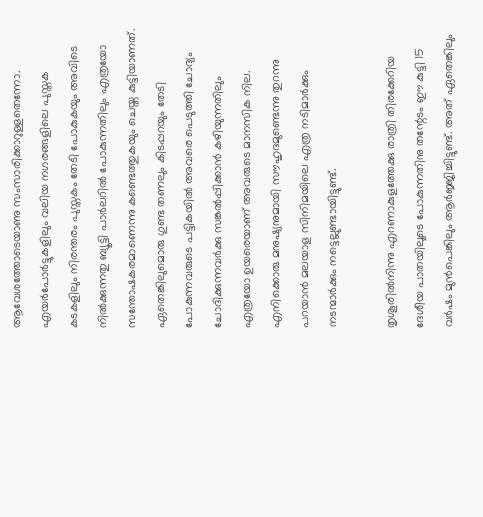ആവേശത്തോടെയാണു സംസാരിക്കാറുള്ളതെന്നോ. എയര്‍പോര്‍ട്ടുകളിലും വലിയ നഗരങ്ങളിലെ പുസ്തക കടകളിലും നിരന്തരം പുസ്തകം തേടി പോകുകയും അവിടെ നില്‍ക്കുന്നതു ബ്യൂട്ടി പാര്‍ലറില്‍ പോകുന്നതിലും എത്രയോ സന്തോഷകരമാണെന്നു കണ്ടെത്തുകയും ചെയ്ത കുട്ടിയാണത്. ഏതെങ്കിലുമൊരു ഗുണ്ട തണലും കിടപ്പറയും തേടി പോകുന്നവരുടെ പട്ടികയില്‍ അവരെ പെടുത്തി ചോദ്യം ചോദിക്കുന്നവര്‍ക്കു സങ്കല്‍പ്പിക്കാന്‍ കഴിയുന്നതിലും എത്രയോ ഉയരെയാണ് അവരുടെ മാനസിക നില. എനിക്കൊരു മനുഷ്യനുമായി സൗഹൃദമുണ്ടെന്നു തുറന്നു പറയാന്‍ മലയാള സിനിമയിലെ എത്ര നടിമാര്‍ക്കും നടന്മാര്‍ക്കും നട്ടെല്ലുണ്ടായിട്ടുണ്ട്.

തൃശൂരില്‍നിന്നു എറണാകുളത്തേക്കു രാത്രി തിരക്കേറിയ ദേശീയ പാതയിലൂടെ പോകുന്നതിനു തന്റേടം ഈ കുട്ടി 15 വര്‍ഷം മുന്‍പെങ്കിലും ആര്‍ജ്ജിച്ചിട്ടുണ്ട്. അത് ഏതെങ്കിലും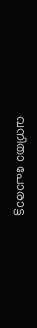വനിതാ പോരാട്ട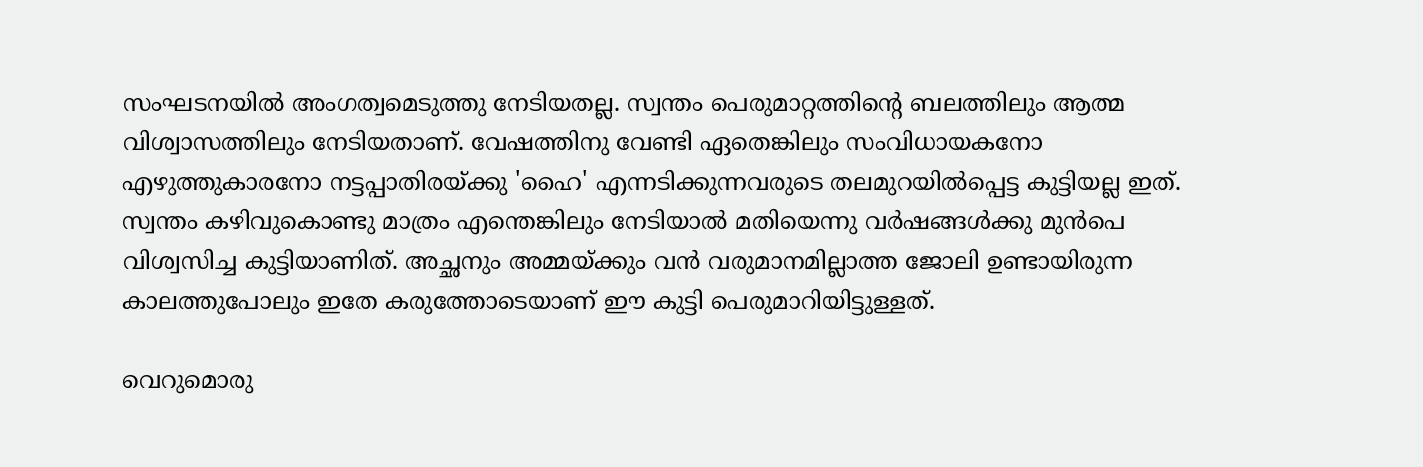സംഘടനയില്‍ അംഗത്വമെടുത്തു നേടിയതല്ല. സ്വന്തം പെരുമാറ്റത്തിന്റെ ബലത്തിലും ആത്മ വിശ്വാസത്തിലും നേടിയതാണ്. വേഷത്തിനു വേണ്ടി ഏതെങ്കിലും സംവിധായകനോ എഴുത്തുകാരനോ നട്ടപ്പാതിരയ്ക്കു 'ഹൈ' എന്നടിക്കുന്നവരുടെ തലമുറയില്‍പ്പെട്ട കുട്ടിയല്ല ഇത്. സ്വന്തം കഴിവുകൊണ്ടു മാത്രം എന്തെങ്കിലും നേടിയാല്‍ മതിയെന്നു വര്‍ഷങ്ങള്‍ക്കു മുന്‍പെ വിശ്വസിച്ച കുട്ടിയാണിത്. അച്ഛനും അമ്മയ്ക്കും വന്‍ വരുമാനമില്ലാത്ത ജോലി ഉണ്ടായിരുന്ന കാലത്തുപോലും ഇതേ കരുത്തോടെയാണ് ഈ കുട്ടി പെരുമാറിയിട്ടുള്ളത്.

വെറുമൊരു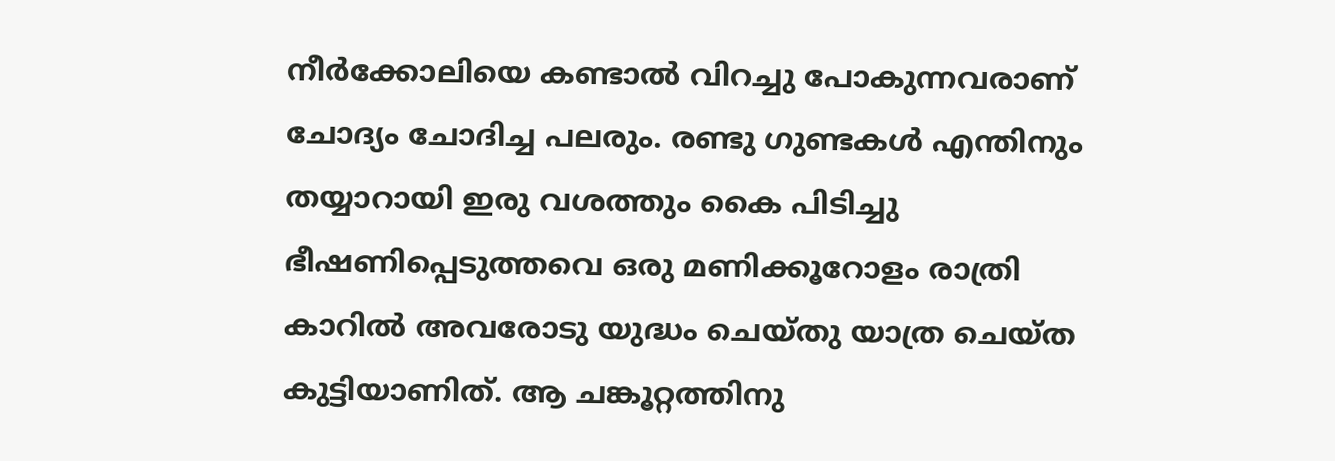നീര്‍ക്കോലിയെ കണ്ടാല്‍ വിറച്ചു പോകുന്നവരാണ് ചോദ്യം ചോദിച്ച പലരും. രണ്ടു ഗുണ്ടകള്‍ എന്തിനും തയ്യാറായി ഇരു വശത്തും കൈ പിടിച്ചു ഭീഷണിപ്പെടുത്തവെ ഒരു മണിക്കൂറോളം രാത്രി കാറില്‍ അവരോടു യുദ്ധം ചെയ്തു യാത്ര ചെയ്ത കുട്ടിയാണിത്. ആ ചങ്കൂറ്റത്തിനു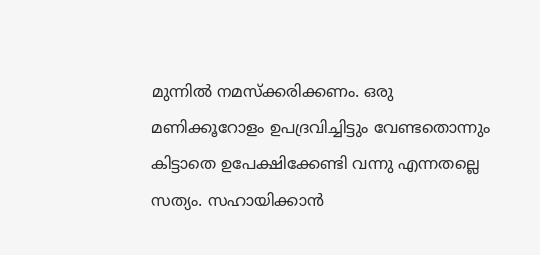മുന്നില്‍ നമസ്‌ക്കരിക്കണം. ഒരു മണിക്കൂറോളം ഉപദ്രവിച്ചിട്ടും വേണ്ടതൊന്നും കിട്ടാതെ ഉപേക്ഷിക്കേണ്ടി വന്നു എന്നതല്ലെ സത്യം. സഹായിക്കാന്‍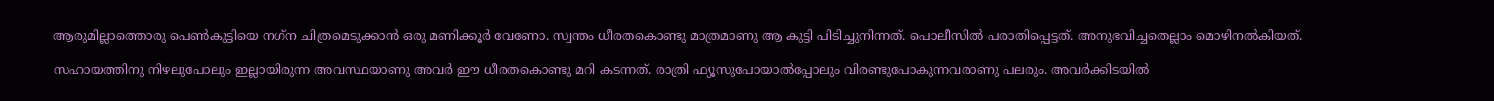ആരുമില്ലാത്തൊരു പെണ്‍കുട്ടിയെ നഗ്‌ന ചിത്രമെടുക്കാന്‍ ഒരു മണിക്കൂര്‍ വേണോ. സ്വന്തം ധീരതകൊണ്ടു മാത്രമാണു ആ കുട്ടി പിടിച്ചുനിന്നത്. പൊലീസില്‍ പരാതിപ്പെട്ടത്. അനുഭവിച്ചതെല്ലാം മൊഴിനല്‍കിയത്.

സഹായത്തിനു നിഴലുപോലും ഇല്ലായിരുന്ന അവസ്ഥയാണു അവര്‍ ഈ ധീരതകൊണ്ടു മറി കടന്നത്. രാത്രി ഫ്യൂസുപോയാല്‍പ്പോലും വിരണ്ടുപോകുന്നവരാണു പലരും. അവര്‍ക്കിടയില്‍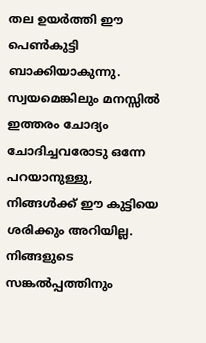തല ഉയര്‍ത്തി ഈ പെണ്‍കുട്ടി ബാക്കിയാകുന്നു. സ്വയമെങ്കിലും മനസ്സില്‍ ഇത്തരം ചോദ്യം ചോദിച്ചവരോടു ഒന്നേ പറയാനുള്ളു, നിങ്ങള്‍ക്ക് ഈ കുട്ടിയെ ശരിക്കും അറിയില്ല. നിങ്ങളുടെ സങ്കല്‍പ്പത്തിനും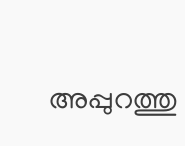അപ്പുറത്തു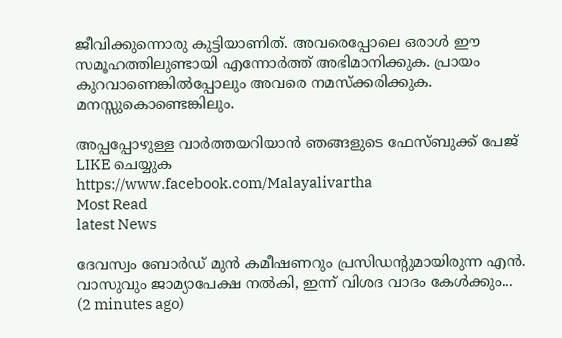ജീവിക്കുന്നൊരു കുട്ടിയാണിത്. അവരെപ്പോലെ ഒരാള്‍ ഈ സമൂഹത്തിലുണ്ടായി എന്നോര്‍ത്ത് അഭിമാനിക്കുക. പ്രായം കുറവാണെങ്കില്‍പ്പോലും അവരെ നമസ്‌ക്കരിക്കുക. മനസ്സുകൊണ്ടെങ്കിലും.

അപ്പപ്പോഴുള്ള വാര്‍ത്തയറിയാന്‍ ഞങ്ങളുടെ ഫേസ്‌ബുക്ക്‌ പേജ് LIKE ചെയ്യുക
https://www.facebook.com/Malayalivartha
Most Read
latest News

ദേവസ്വം ബോർഡ് മുൻ കമീഷണറും പ്രസിഡന്റുമായിരുന്ന എൻ. വാസുവും ജാമ്യാപേക്ഷ നൽകി, ഇന്ന് വിശദ വാദം കേൾക്കും...  (2 minutes ago)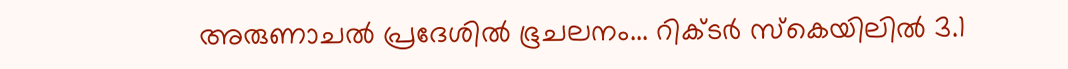അരുണാചൽ പ്രദേശിൽ ഭൂചലനം... റിക്ടർ സ്കെയിലിൽ 3.1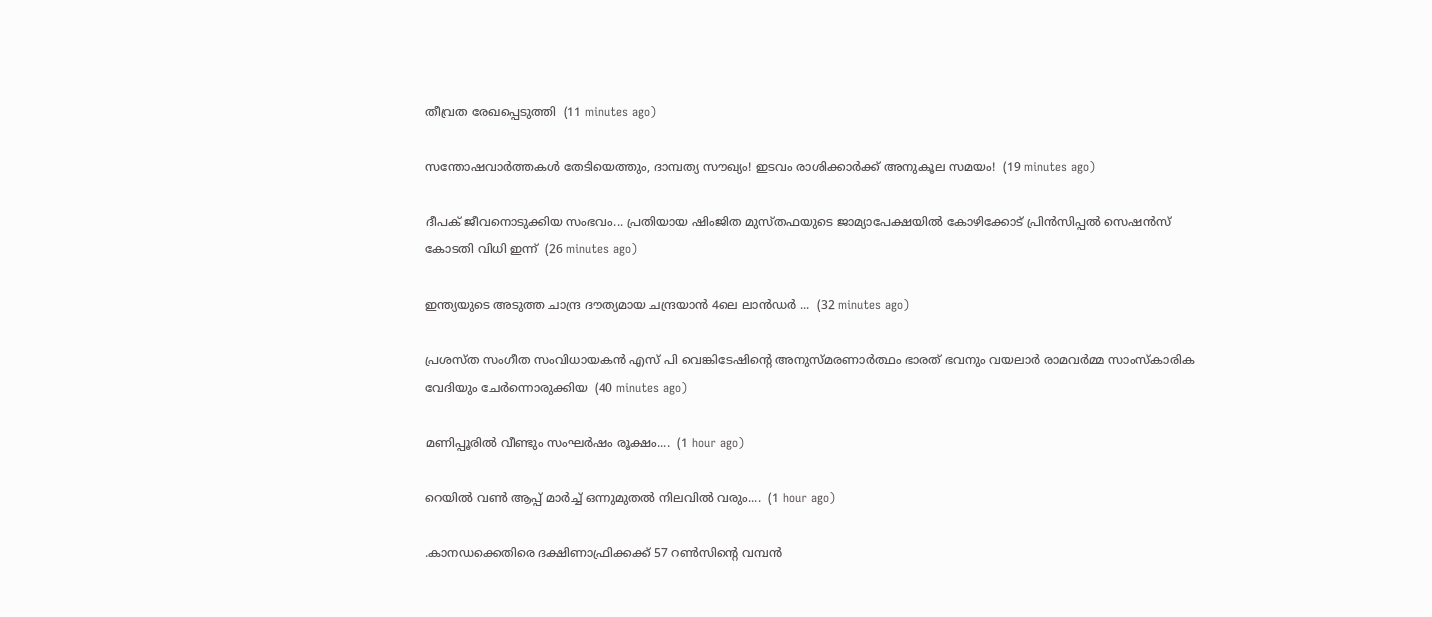തീവ്രത രേഖപ്പെടുത്തി  (11 minutes ago)

സന്തോഷവാർത്തകൾ തേടിയെത്തും, ദാമ്പത്യ സൗഖ്യം! ഇടവം രാശിക്കാർക്ക് അനുകൂല സമയം!  (19 minutes ago)

ദീപക് ജീവനൊടുക്കിയ സംഭവം... പ്രതിയായ ഷിംജിത മുസ്തഫയുടെ ജാമ്യാപേക്ഷയിൽ കോഴിക്കോട് പ്രിൻസിപ്പൽ സെഷൻസ് കോടതി വിധി ഇന്ന്  (26 minutes ago)

ഇന്ത്യയുടെ അടുത്ത ചാന്ദ്ര ദൗത്യമായ ചന്ദ്രയാൻ 4ലെ ലാൻഡർ ...  (32 minutes ago)

പ്രശസ്ത സംഗീത സംവിധായകൻ എസ് പി വെങ്കിടേഷിന്റെ അനുസ്മരണാർത്ഥം ഭാരത് ഭവനും വയലാർ രാമവർമ്മ സാംസ്കാരിക വേദിയും ചേർന്നൊരുക്കിയ  (40 minutes ago)

മണിപ്പൂരിൽ വീണ്ടും സംഘർഷം രൂക്ഷം....  (1 hour ago)

റെയിൽ വൺ ആപ്പ് മാർച്ച് ഒന്നുമുതൽ നിലവിൽ വരും....  (1 hour ago)

.കാനഡക്കെതിരെ ദക്ഷിണാഫ്രിക്കക്ക് 57 റൺസിന്‍റെ വമ്പൻ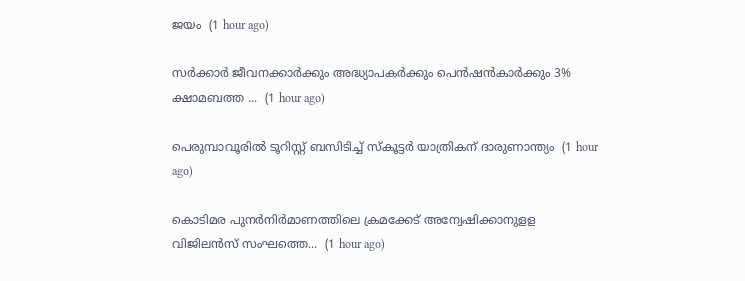ജയം  (1 hour ago)

സർക്കാർ ജീവനക്കാർക്കും അദ്ധ്യാപകർക്കും പെൻഷൻകാർക്കും 3% ക്ഷാമബത്ത ...  (1 hour ago)

പെരുമ്പാവൂരിൽ ടൂറിസ്റ്റ് ബസിടിച്ച് സ്കൂട്ടർ യാത്രികന് ദാരുണാന്ത്യം  (1 hour ago)

കൊടിമര പുനർനിർമാണത്തിലെ ക്രമക്കേട് അന്വേഷിക്കാനുളള വിജിലൻസ് സംഘത്തെ...  (1 hour ago)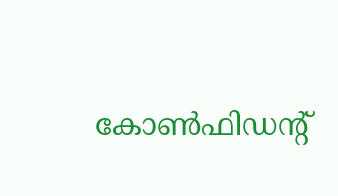കോണ്‍ഫിഡന്റ്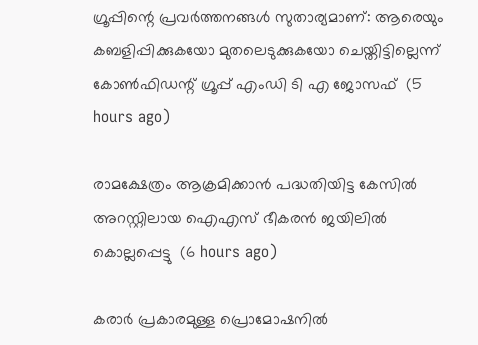ഗ്രൂപ്പിന്റെ പ്രവര്‍ത്തനങ്ങള്‍ സുതാര്യമാണ്: ആരെയും കബളിപ്പിക്കുകയോ മുതലെടുക്കുകയോ ചെയ്തിട്ടില്ലെന്ന് കോണ്‍ഫിഡന്റ് ഗ്രൂപ്പ് എംഡി ടി എ ജോസഫ്  (5 hours ago)

രാമക്ഷേത്രം ആക്രമിക്കാന്‍ പദ്ധതിയിട്ട കേസില്‍ അറസ്റ്റിലായ ഐഎസ് ഭീകരന്‍ ജയിലില്‍ കൊല്ലപ്പെട്ടു  (6 hours ago)

കരാര്‍ പ്രകാരമുള്ള പ്രൊമോഷനില്‍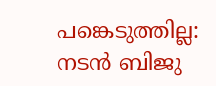പങ്കെടുത്തില്ല: നടന്‍ ബിജു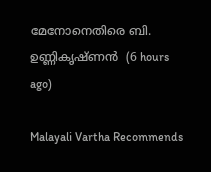മേനോനെതിരെ ബി. ഉണ്ണികൃഷ്ണന്‍  (6 hours ago)

Malayali Vartha Recommends